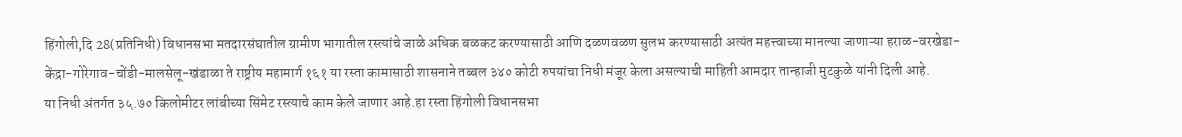हिंगोली,दि 28(प्रतिनिधी) विधानसभा मतदारसंघातील ग्रामीण भागातील रस्त्यांचे जाळे अधिक बळकट करण्यासाठी आणि दळणवळण सुलभ करण्यासाठी अत्यंत महत्त्वाच्या मानल्या जाणाऱ्या हराळ-वरखेडा-केंद्रा-गोरेगाव-चोंडी-मालसेलू-खंडाळा ते राष्ट्रीय महामार्ग १६१ या रस्ता कामासाठी शासनाने तब्बल ३४० कोटी रुपयांचा निधी मंजूर केला असल्याची माहिती आमदार तान्हाजी मुटकुळे यांनी दिली आहे.
या निधी अंतर्गत ३५.७० किलोमीटर लांबीच्या सिंमेट रस्त्याचे काम केले जाणार आहे.हा रस्ता हिंगोली विधानसभा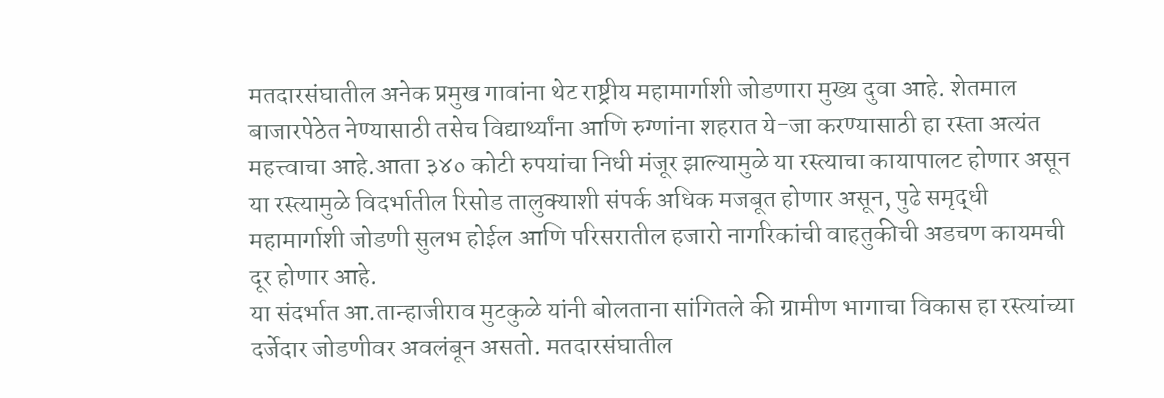मतदारसंघातील अनेक प्रमुख गावांना थेट राष्ट्रीय महामार्गाशी जोडणारा मुख्य दुवा आहे. शेतमाल बाजारपेठेत नेण्यासाठी तसेच विद्यार्थ्यांना आणि रुग्णांना शहरात ये-जा करण्यासाठी हा रस्ता अत्यंत महत्त्वाचा आहे.आता ३४० कोटी रुपयांचा निधी मंजूर झाल्यामुळे या रस्त्याचा कायापालट होणार असून या रस्त्यामुळे विदर्भातील रिसोड तालुक्याशी संपर्क अधिक मजबूत होणार असून, पुढे समृद्धी महामार्गाशी जोडणी सुलभ होईल आणि परिसरातील हजारो नागरिकांची वाहतुकीची अडचण कायमची दूर होणार आहे.
या संदर्भात आ.तान्हाजीराव मुटकुळे यांनी बोलताना सांगितले की ग्रामीण भागाचा विकास हा रस्त्यांच्या दर्जेदार जोडणीवर अवलंबून असतो. मतदारसंघातील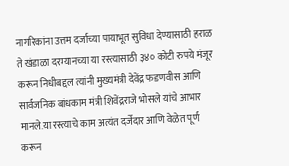नागरिकांना उत्तम दर्जाच्या पायाभूत सुविधा देण्यासाठी हराळ ते खंडाळा दरम्यानच्या या रस्त्यासाठी ३४० कोटी रुपये मंजूर करून निधीबद्दल त्यांनी मुख्यमंत्री देवेंद्र फडणवीस आणि सार्वजनिक बांधकाम मंत्री शिवेंद्रराजे भोसले यांचे आभार मानले.या रस्त्याचे काम अत्यंत दर्जेदार आणि वेळेत पूर्ण करून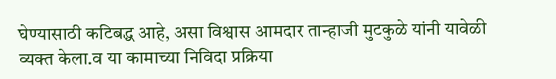घेण्यासाठी कटिबद्ध आहे, असा विश्वास आमदार तान्हाजी मुटकुळे यांनी यावेळी व्यक्त केला.व या कामाच्या निविदा प्रक्रिया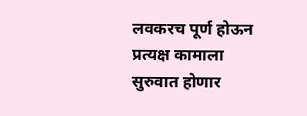लवकरच पूर्ण होऊन प्रत्यक्ष कामाला सुरुवात होणार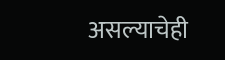असल्याचेही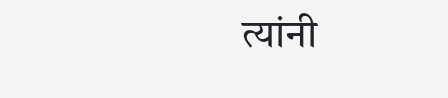त्यांनी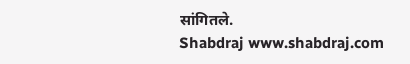सांगितले.
Shabdraj www.shabdraj.com